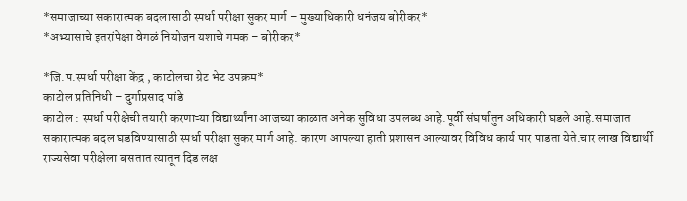*समाजाच्या सकारात्मक बदलासाठी स्पर्धा परीक्षा सुकर मार्ग – मुख्याधिकारी धनंजय बोरीकर*
*अभ्यासाचे इतरांपेक्षा वेगळं नियोजन यशाचे गमक – बोरीकर*

*जि.प.स्पर्धा परीक्षा केंद्र , काटोलचा ग्रेट भेट उपक्रम*
काटोल प्रतिनिधी – दुर्गाप्रसाद पांडे
काटोल : स्पर्धा परीक्षेची तयारी करणाऱ्या विद्यार्थ्यांना आजच्या काळात अनेक सुविधा उपलब्ध आहे.पूर्वी संघर्षातुन अधिकारी घडले आहे.समाजात सकारात्मक बदल घडविण्यासाठी स्पर्धा परीक्षा सुकर मार्ग आहे. कारण आपल्या हाती प्रशासन आल्यावर विविध कार्य पार पाडता येते.चार लाख विद्यार्थी राज्यसेवा परीक्षेला बसतात त्यातून दिड लक्ष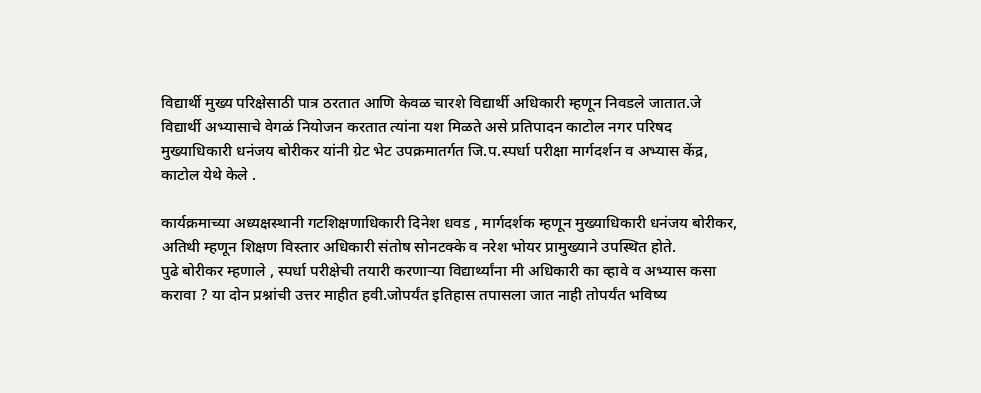विद्यार्थी मुख्य परिक्षेसाठी पात्र ठरतात आणि केवळ चारशे विद्यार्थी अधिकारी म्हणून निवडले जातात.जे विद्यार्थी अभ्यासाचे वेगळं नियोजन करतात त्यांना यश मिळते असे प्रतिपादन काटोल नगर परिषद मुख्याधिकारी धनंजय बोरीकर यांनी ग्रेट भेट उपक्रमातर्गत जि.प.स्पर्धा परीक्षा मार्गदर्शन व अभ्यास केंद्र, काटोल येथे केले .

कार्यक्रमाच्या अध्यक्षस्थानी गटशिक्षणाधिकारी दिनेश धवड , मार्गदर्शक म्हणून मुख्याधिकारी धनंजय बोरीकर, अतिथी म्हणून शिक्षण विस्तार अधिकारी संतोष सोनटक्के व नरेश भोयर प्रामुख्याने उपस्थित होते.
पुढे बोरीकर म्हणाले , स्पर्धा परीक्षेची तयारी करणाऱ्या विद्यार्थ्यांना मी अधिकारी का व्हावे व अभ्यास कसा करावा ? या दोन प्रश्नांची उत्तर माहीत हवी.जोपर्यंत इतिहास तपासला जात नाही तोपर्यंत भविष्य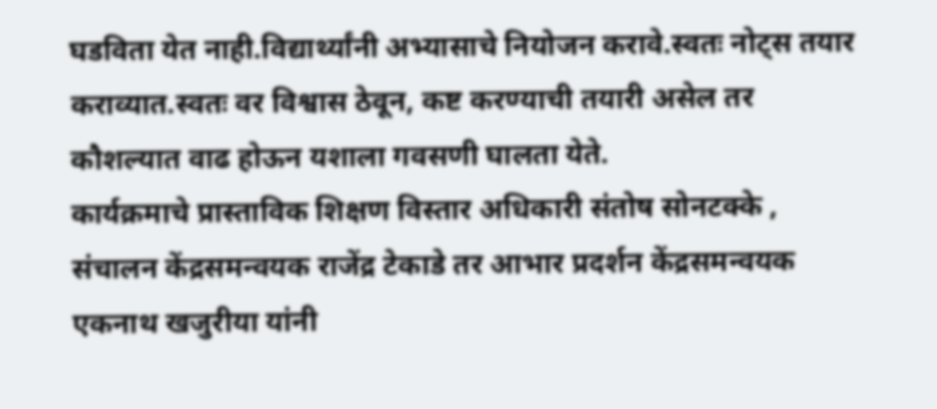घडविता येत नाही.विद्यार्थ्यांनी अभ्यासाचे नियोजन करावे.स्वतः नोट्स तयार कराव्यात.स्वतः वर विश्वास ठेवून, कष्ट करण्याची तयारी असेल तर कौशल्यात वाढ होऊन यशाला गवसणी घालता येते.
कार्यक्रमाचे प्रास्ताविक शिक्षण विस्तार अधिकारी संतोष सोनटक्के , संचालन केंद्रसमन्वयक राजेंद्र टेकाडे तर आभार प्रदर्शन केंद्रसमन्वयक एकनाथ खजुरीया यांनी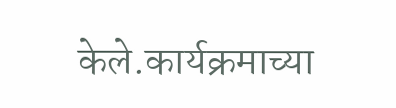केले.कार्यक्रमाच्या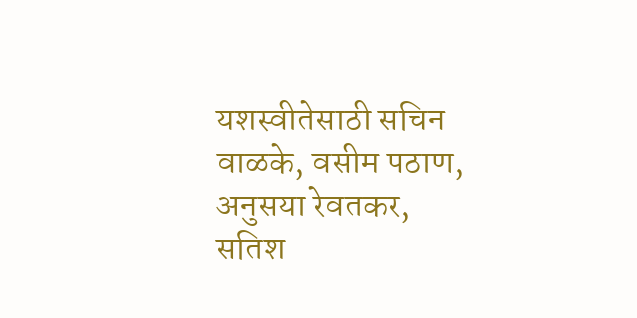यशस्वीतेसाठी सचिन वाळके, वसीम पठाण, अनुसया रेवतकर, सतिश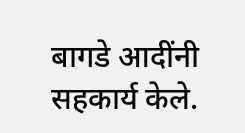बागडे आदींनी सहकार्य केले.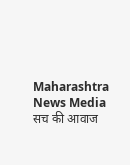Maharashtra News Media सच की आवाज